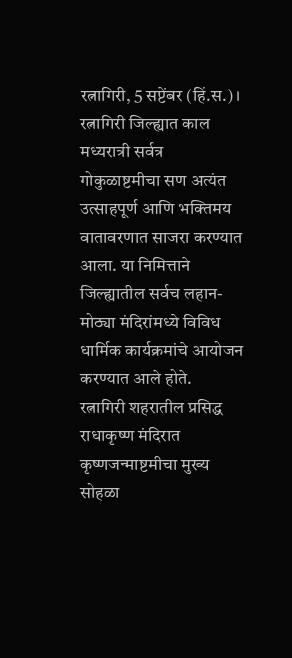रत्नागिरी, 5 सप्टेंबर (हिं.स.) । रत्नागिरी जिल्ह्यात काल मध्यरात्री सर्वत्र गोकुळाष्टमीचा सण अत्यंत उत्साहपूर्ण आणि भक्तिमय वातावरणात साजरा करण्यात आला. या निमित्ताने जिल्ह्यातील सर्वच लहान-मोठ्या मंदिरांमध्ये विविध धार्मिक कार्यक्रमांचे आयोजन करण्यात आले होते.
रत्नागिरी शहरातील प्रसिद्ध राधाकृष्ण मंदिरात कृष्णजन्माष्टमीचा मुख्य सोहळा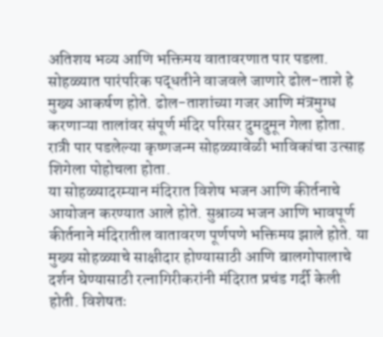अतिशय भव्य आणि भक्तिमय वातावरणात पार पडला. सोहळ्यात पारंपरिक पद्धतीने वाजवले जाणारे ढोल-ताशे हे मुख्य आकर्षण होते. ढोल-ताशांच्या गजर आणि मंत्रमुग्ध करणाऱ्या तालांवर संपूर्ण मंदिर परिसर दुमदुमून गेला होता. रात्री पार पडलेल्या कृष्णजन्म सोहळ्यावेळी भाविकांचा उत्साह शिगेला पोहोचला होता.
या सोहळ्यादरम्यान मंदिरात विशेष भजन आणि कीर्तनाचे आयोजन करण्यात आले होते. सुश्राव्य भजन आणि भावपूर्ण कीर्तनाने मंदिरातील वातावरण पूर्णपणे भक्तिमय झाले होते. या मुख्य सोहळ्याचे साक्षीदार होण्यासाठी आणि बालगोपालाचे दर्शन घेण्यासाठी रत्नागिरीकरांनी मंदिरात प्रचंड गर्दी केली होती. विशेषतः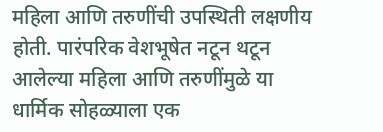महिला आणि तरुणींची उपस्थिती लक्षणीय होती. पारंपरिक वेशभूषेत नटून थटून आलेल्या महिला आणि तरुणींमुळे या धार्मिक सोहळ्याला एक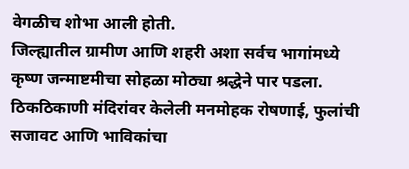वेगळीच शोभा आली होती.
जिल्ह्यातील ग्रामीण आणि शहरी अशा सर्वच भागांमध्ये कृष्ण जन्माष्टमीचा सोहळा मोठ्या श्रद्धेने पार पडला. ठिकठिकाणी मंदिरांवर केलेली मनमोहक रोषणाई, फुलांची सजावट आणि भाविकांचा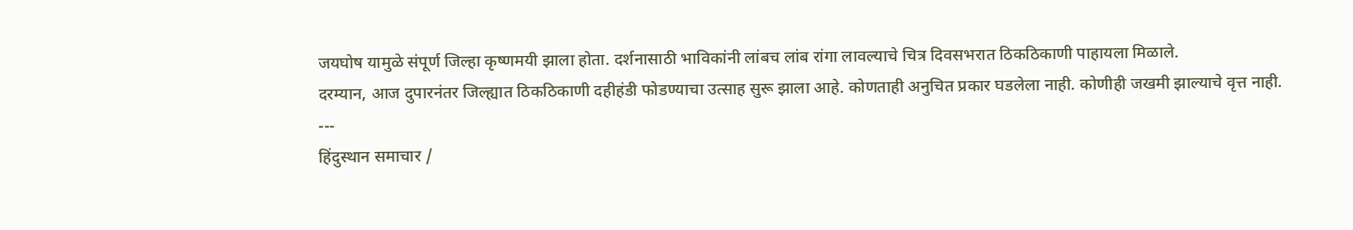जयघोष यामुळे संपूर्ण जिल्हा कृष्णमयी झाला होता. दर्शनासाठी भाविकांनी लांबच लांब रांगा लावल्याचे चित्र दिवसभरात ठिकठिकाणी पाहायला मिळाले.
दरम्यान, आज दुपारनंतर जिल्ह्यात ठिकठिकाणी दहीहंडी फोडण्याचा उत्साह सुरू झाला आहे. कोणताही अनुचित प्रकार घडलेला नाही. कोणीही जखमी झाल्याचे वृत्त नाही.
---
हिंदुस्थान समाचार /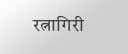रत्नागिरी